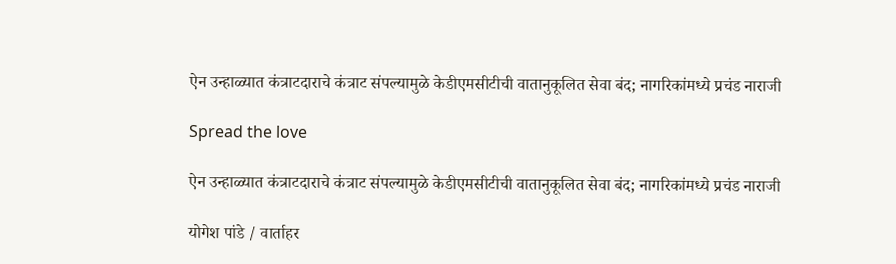ऐन उन्हाळ्यात कंत्राटदाराचे कंत्राट संपल्यामुळे केडीएमसीटीची वातानुकूलित सेवा बंद; नागरिकांमध्ये प्रचंड नाराजी

Spread the love

ऐन उन्हाळ्यात कंत्राटदाराचे कंत्राट संपल्यामुळे केडीएमसीटीची वातानुकूलित सेवा बंद; नागरिकांमध्ये प्रचंड नाराजी

योगेश पांडे / वार्ताहर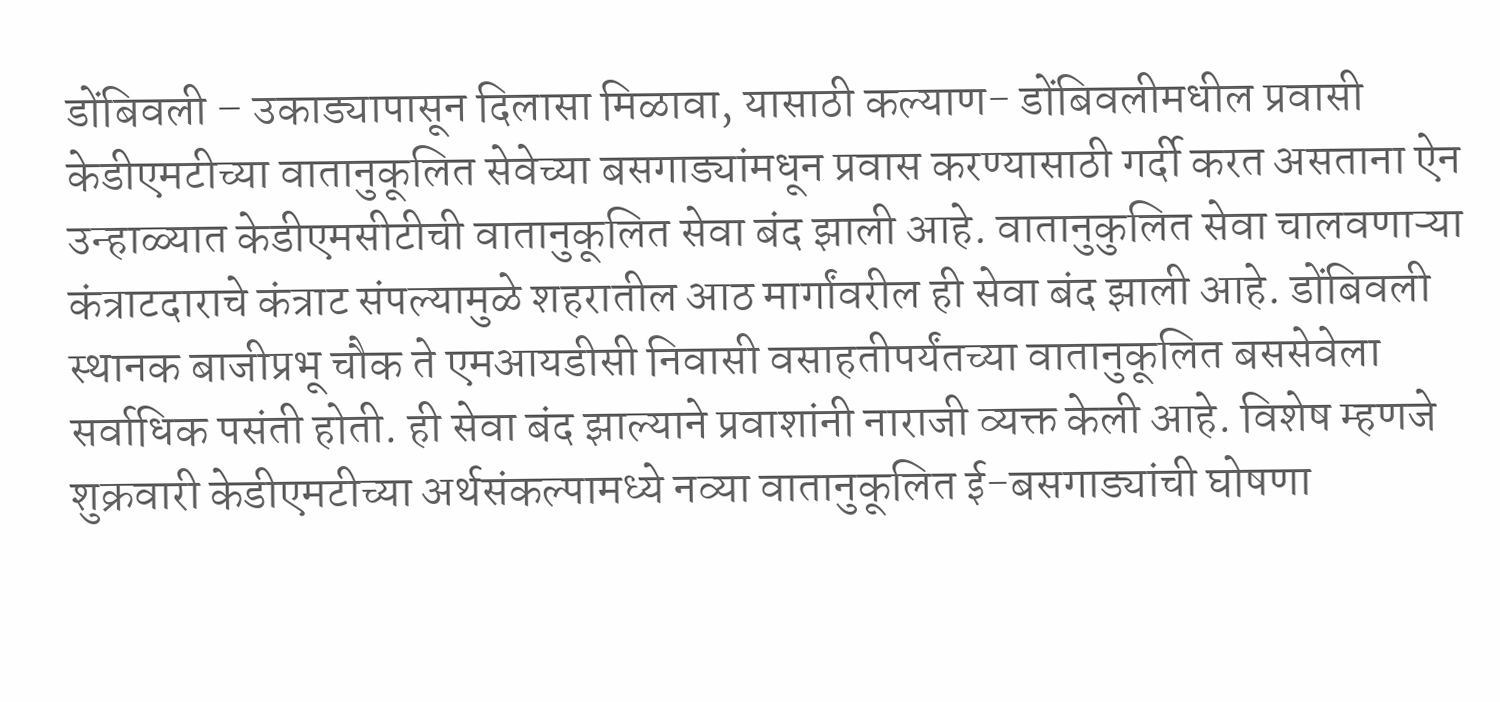डोंबिवली – उकाड्यापासून दिलासा मिळावा, यासाठी कल्याण- डोंबिवलीमधील प्रवासी केडीएमटीच्या वातानुकूलित सेवेच्या बसगाड्यांमधून प्रवास करण्यासाठी गर्दी करत असताना ऐन उन्हाळ्यात केडीएमसीटीची वातानुकूलित सेवा बंद झाली आहे. वातानुकुलित सेवा चालवणाऱ्या कंत्राटदाराचे कंत्राट संपल्यामुळे शहरातील आठ मार्गांवरील ही सेवा बंद झाली आहे. डोंबिवली स्थानक बाजीप्रभू चौक ते एमआयडीसी निवासी वसाहतीपर्यंतच्या वातानुकूलित बससेवेला सर्वाधिक पसंती होती. ही सेवा बंद झाल्याने प्रवाशांनी नाराजी व्यक्त केली आहे. विशेष म्हणजे शुक्रवारी केडीएमटीच्या अर्थसंकल्पामध्ये नव्या वातानुकूलित ई-बसगाड्यांची घोषणा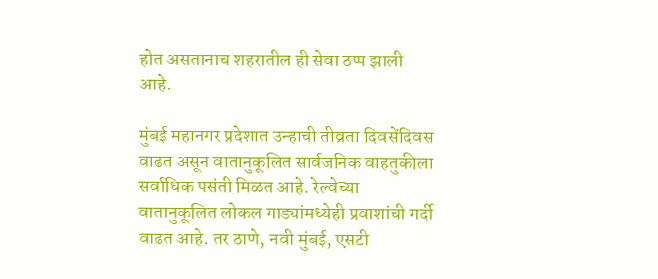होत असतानाच शहरातील ही सेवा ठप्प झाली आहे.

मुंबई महानगर प्रदेशात उन्हाची तीव्रता दिवसेंदिवस वाढत असून वातानुकूलित सार्वजनिक वाहतुकीला सर्वाधिक पसंती मिळत आहे. रेल्वेच्या वातानुकूलित लोकल गाड्यांमध्येही प्रवाशांची गर्दी वाढत आहे. तर ठाणे, नवी मुंबई, एसटी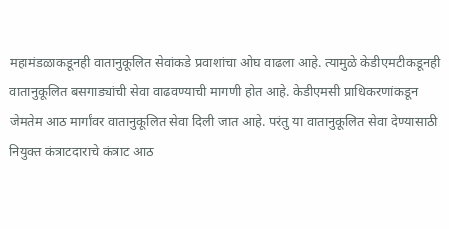महामंडळाकडूनही वातानुकूलित सेवांकडे प्रवाशांचा ओघ वाढला आहे. त्यामुळे केडीएमटीकडूनही वातानुकूलित बसगाड्यांची सेवा वाढवण्याची मागणी होत आहे. केडीएमसी प्राधिकरणांकडून जेमतेम आठ मार्गांवर वातानुकूलित सेवा दिली जात आहे. परंतु या वातानुकूलित सेवा देण्यासाठी नियुक्त कंत्राटदाराचे कंत्राट आठ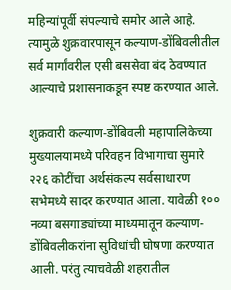महिन्यांपूर्वी संपल्याचे समोर आले आहे. त्यामुळे शुक्रवारपासून कल्याण-डोंबिवलीतील सर्व मार्गांवरील एसी बससेवा बंद ठेवण्यात आल्याचे प्रशासनाकडून स्पष्ट करण्यात आले.

शुक्रवारी कल्याण-डोंबिवली महापालिकेच्या मुख्यालयामध्ये परिवहन विभागाचा सुमारे २२६ कोटींचा अर्थसंकल्प सर्वसाधारण सभेमध्ये सादर करण्यात आला. यावेळी १०० नव्या बसगाड्यांच्या माध्यमातून कल्याण- डोंबिवलीकरांना सुविधांची घोषणा करण्यात आली. परंतु त्याचवेळी शहरातील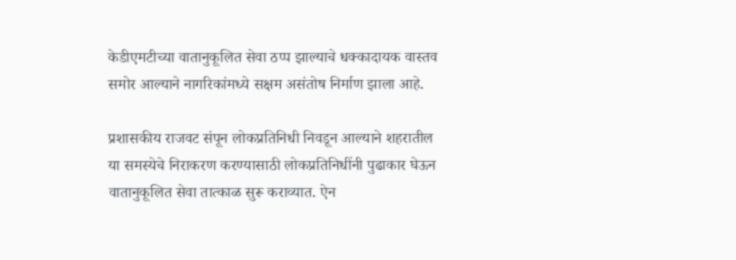केडीएमटीच्या वातानुकूलित सेवा ठप्प झाल्याचे धक्कादायक वास्तव समोर आल्याने नागरिकांमध्ये सक्षम असंतोष निर्माण झाला आहे.

प्रशासकीय राजवट संपून लोकप्रतिनिधी निवडून आल्याने शहरातील या समस्येचे निराकरण करण्यासाठी लोकप्रतिनिधींनी पुढाकार घेऊन वातानुकूलित सेवा तात्काळ सुरू कराव्यात. ऐन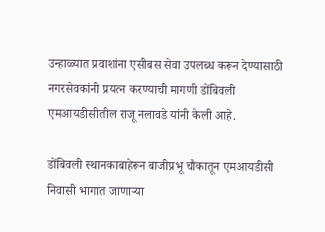उन्हाळ्यात प्रवाशांना एसीबस सेवा उपलब्ध करून देण्यासाठी नगरसेवकांनी प्रयत्न करण्याची मागणी डोंबिवली एमआयडीसीतील राजू नलावडे यांनी केली आहे.

डोंबिवली स्थानकाबाहेरून बाजीप्रभू चौकातून एमआयडीसी निवासी भागात जाणाऱ्या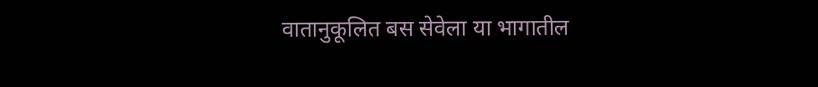वातानुकूलित बस सेवेला या भागातील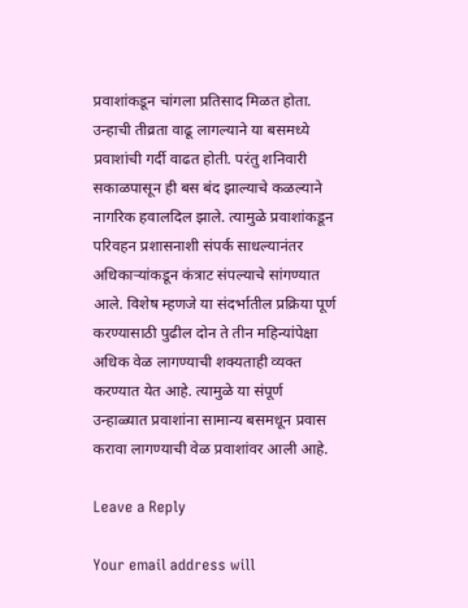प्रवाशांकडून चांगला प्रतिसाद मिळत होता. उन्हाची तीव्रता वाढू लागल्याने या बसमध्ये प्रवाशांची गर्दी वाढत होती. परंतु शनिवारी सकाळपासून ही बस बंद झाल्याचे कळल्याने नागरिक हवालदिल झाले. त्यामुळे प्रवाशांकडून परिवहन प्रशासनाशी संपर्क साधल्यानंतर अधिकाऱ्यांकडून कंत्राट संपल्याचे सांगण्यात आले. विशेष म्हणजे या संदर्भातील प्रक्रिया पूर्ण करण्यासाठी पुढील दोन ते तीन महिन्यांपेक्षा अधिक वेळ लागण्याची शक्यताही व्यक्त करण्यात येत आहे. त्यामुळे या संपूर्ण उन्हाळ्यात प्रवाशांना सामान्य बसमधून प्रवास करावा लागण्याची वेळ प्रवाशांवर आली आहे.

Leave a Reply

Your email address will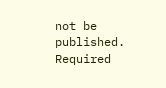not be published. Required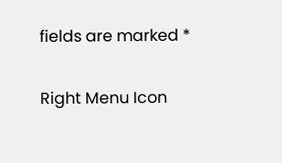fields are marked *

Right Menu Icon